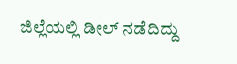ಜಿಲ್ಲೆಯಲ್ಲಿ ಡೀಲ್ ನಡೆದಿದ್ದು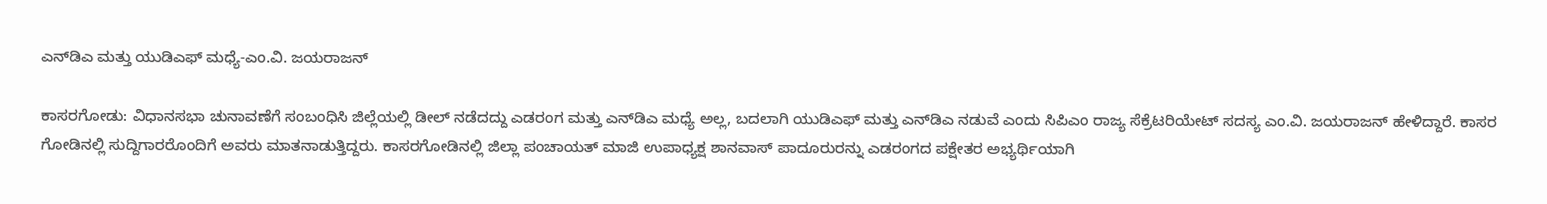ಎನ್‌ಡಿಎ ಮತ್ತು ಯುಡಿಎಫ್ ಮಧ್ಯೆ-ಎಂ.ವಿ. ಜಯರಾಜನ್

ಕಾಸರಗೋಡು: ವಿಧಾನಸಭಾ ಚುನಾವಣೆಗೆ ಸಂಬಂಧಿಸಿ ಜಿಲ್ಲೆಯಲ್ಲಿ ಡೀಲ್ ನಡೆದದ್ದು ಎಡರಂಗ ಮತ್ತು ಎನ್‌ಡಿಎ ಮಧ್ಯೆ ಅಲ್ಲ, ಬದಲಾಗಿ ಯುಡಿಎಫ್ ಮತ್ತು ಎನ್‌ಡಿಎ ನಡುವೆ ಎಂದು ಸಿಪಿಎಂ ರಾಜ್ಯ ಸೆಕ್ರೆಟರಿಯೇಟ್ ಸದಸ್ಯ ಎಂ.ವಿ. ಜಯರಾಜನ್ ಹೇಳಿದ್ದಾರೆ. ಕಾಸರ ಗೋಡಿನಲ್ಲಿ ಸುದ್ದಿಗಾರರೊಂದಿಗೆ ಅವರು ಮಾತನಾಡುತ್ತಿದ್ದರು. ಕಾಸರಗೋಡಿನಲ್ಲಿ ಜಿಲ್ಲಾ ಪಂಚಾಯತ್ ಮಾಜಿ ಉಪಾಧ್ಯಕ್ಷ ಶಾನವಾಸ್ ಪಾದೂರುರನ್ನು ಎಡರಂಗದ ಪಕ್ಷೇತರ ಅಭ್ಯರ್ಥಿಯಾಗಿ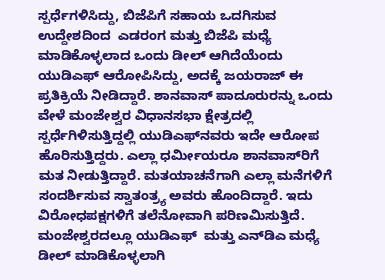ಸ್ಪರ್ಧೆಗಳಿಸಿದ್ದು, ಬಿಜೆಪಿಗೆ ಸಹಾಯ ಒದಗಿಸುವ ಉದ್ದೇಶದಿಂದ  ಎಡರಂಗ ಮತ್ತು ಬಿಜೆಪಿ ಮಧ್ಯೆ ಮಾಡಿಕೊಳ್ಳಲಾದ ಒಂದು ಡೀಲ್ ಆಗಿದೆಯೆಂದು ಯುಡಿಎಫ್ ಆರೋಪಿಸಿದ್ದು, ಅದಕ್ಕೆ ಜಯರಾಜ್ ಈ ಪ್ರತಿಕ್ರಿಯೆ ನೀಡಿದ್ದಾರೆ. ಶಾನವಾಸ್ ಪಾದೂರುರನ್ನು ಒಂದು ವೇಳೆ ಮಂಜೇಶ್ವರ ವಿಧಾನಸಭಾ ಕ್ಷೇತ್ರದಲ್ಲಿ ಸ್ಪರ್ಧೆಗಿಳಿಸುತ್ತಿದ್ದಲ್ಲಿ ಯುಡಿಎಫ್‌ನವರು ಇದೇ ಆರೋಪ ಹೊರಿಸುತ್ತಿದ್ದರು. ಎಲ್ಲಾ ಧರ್ಮೀಯರೂ ಶಾನವಾಸ್‌ರಿಗೆ ಮತ ನೀಡುತ್ತಿದ್ದಾರೆ. ಮತಯಾಚನೆಗಾಗಿ ಎಲ್ಲಾ ಮನೆಗಳಿಗೆ ಸಂದರ್ಶಿಸುವ ಸ್ವಾತಂತ್ರ್ಯ ಅವರು ಹೊಂದಿದ್ದಾರೆ. ಇದು ವಿರೋಧಪಕ್ಷಗಳಿಗೆ ತಲೆನೋವಾಗಿ ಪರಿಣಮಿಸುತ್ತಿದೆ. ಮಂಜೇಶ್ವರದಲ್ಲೂ ಯುಡಿಎಫ್  ಮತ್ತು ಎನ್‌ಡಿಎ ಮಧ್ಯೆ ಡೀಲ್ ಮಾಡಿಕೊಳ್ಳಲಾಗಿ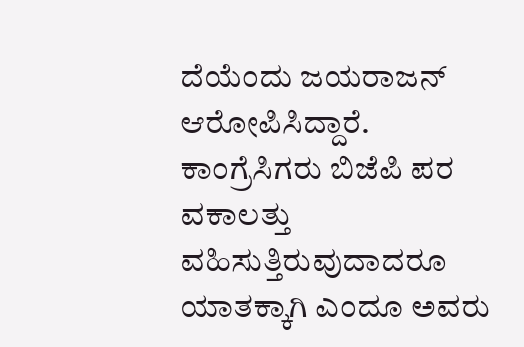ದೆಯೆಂದು ಜಯರಾಜನ್ ಆರೋಪಿಸಿದ್ದಾರೆ. ಕಾಂಗ್ರೆಸಿಗರು ಬಿಜೆಪಿ ಪರ ವಕಾಲತ್ತು ವಹಿಸುತ್ತಿರುವುದಾದರೂ ಯಾತಕ್ಕಾಗಿ ಎಂದೂ ಅವರು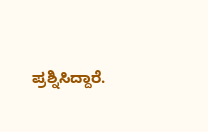ಪ್ರಶ್ನಿಸಿದ್ದಾರೆ.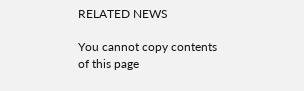RELATED NEWS

You cannot copy contents of this page